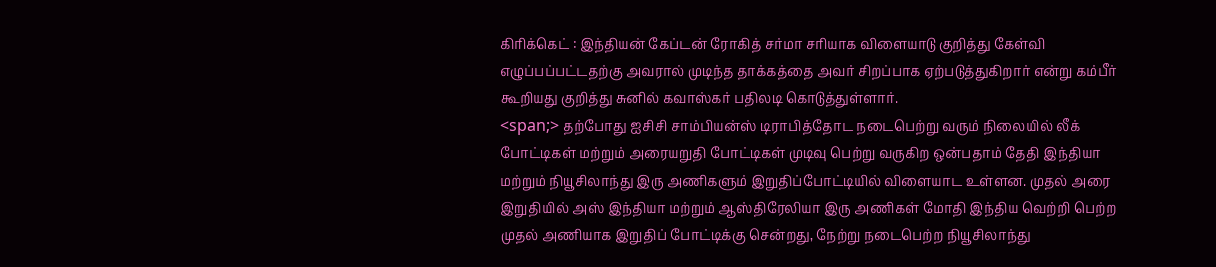கிரிக்கெட் : இந்தியன் கேப்டன் ரோகித் சர்மா சரியாக விளையாடு குறித்து கேள்வி எழுப்பப்பட்டதற்கு அவரால் முடிந்த தாக்கத்தை அவர் சிறப்பாக ஏற்படுத்துகிறார் என்று கம்பீர் கூறியது குறித்து சுனில் கவாஸ்கர் பதிலடி கொடுத்துள்ளார்.
<span;> தற்போது ஐசிசி சாம்பியன்ஸ் டிராபித்தோட நடைபெற்று வரும் நிலையில் லீக் போட்டிகள் மற்றும் அரையறுதி போட்டிகள் முடிவு பெற்று வருகிற ஒன்பதாம் தேதி இந்தியா மற்றும் நியூசிலாந்து இரு அணிகளும் இறுதிப்போட்டியில் விளையாட உள்ளன. முதல் அரை இறுதியில் அஸ் இந்தியா மற்றும் ஆஸ்திரேலியா இரு அணிகள் மோதி இந்திய வெற்றி பெற்ற முதல் அணியாக இறுதிப் போட்டிக்கு சென்றது, நேற்று நடைபெற்ற நியூசிலாந்து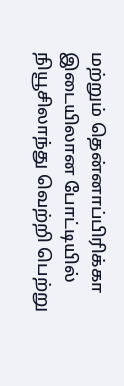மற்றும் தென்னாப்பிரிக்கா இடையிலான போட்டியில் நியூசிலாந்து வெற்றி பெற்று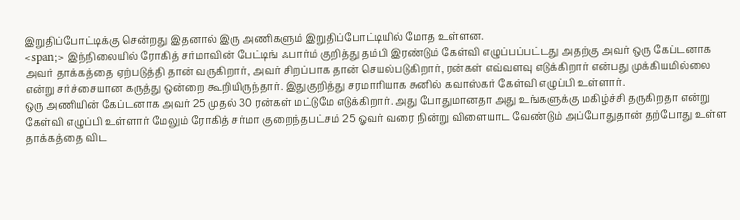இறுதிப்போட்டிக்கு சென்றது இதனால் இரு அணிகளும் இறுதிப்போட்டியில் மோத உள்ளன.
<span;> இந்நிலையில் ரோகித் சர்மாவின் பேட்டிங் ஃபார்ம் குறித்து தம்பி இரண்டும் கேள்வி எழுப்பப்பட்டது அதற்கு அவர் ஒரு கேப்டனாக அவர் தாக்கத்தை ஏற்படுத்தி தான் வருகிறார், அவர் சிறப்பாக தான் செயல்படுகிறார், ரன்கள் எவ்வளவு எடுக்கிறார் என்பது முக்கியமில்லை என்று சர்ச்சையான கருத்து ஒன்றை கூறியிருந்தார். இதுகுறித்து சரமாரியாக சுனில் கவாஸ்கர் கேள்வி எழுப்பி உள்ளார்.
ஒரு அணியின் கேப்டனாக அவர் 25 முதல் 30 ரன்கள் மட்டுமே எடுக்கிறார். அது போதுமானதா அது உங்களுக்கு மகிழ்ச்சி தருகிறதா என்று கேள்வி எழுப்பி உள்ளார் மேலும் ரோகித் சர்மா குறைந்தபட்சம் 25 ஓவர் வரை நின்று விளையாட வேண்டும் அப்போதுதான் தற்போது உள்ள தாக்கத்தை விட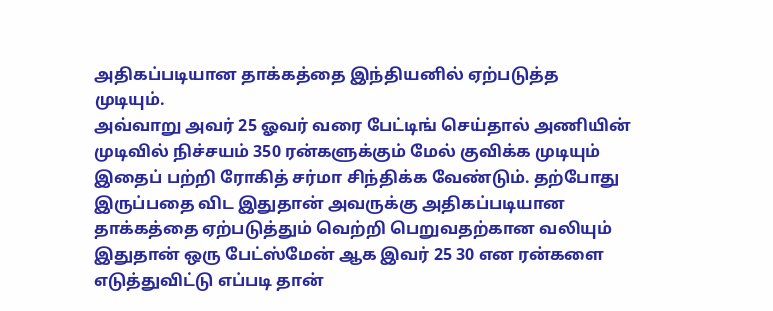அதிகப்படியான தாக்கத்தை இந்தியனில் ஏற்படுத்த முடியும்.
அவ்வாறு அவர் 25 ஓவர் வரை பேட்டிங் செய்தால் அணியின் முடிவில் நிச்சயம் 350 ரன்களுக்கும் மேல் குவிக்க முடியும் இதைப் பற்றி ரோகித் சர்மா சிந்திக்க வேண்டும். தற்போது இருப்பதை விட இதுதான் அவருக்கு அதிகப்படியான தாக்கத்தை ஏற்படுத்தும் வெற்றி பெறுவதற்கான வலியும் இதுதான் ஒரு பேட்ஸ்மேன் ஆக இவர் 25 30 என ரன்களை எடுத்துவிட்டு எப்படி தான்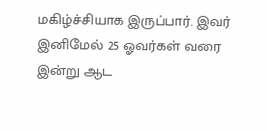மகிழ்ச்சியாக இருப்பார். இவர் இனிமேல் 25 ஓவர்கள் வரை இன்று ஆட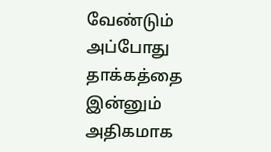வேண்டும் அப்போது தாக்கத்தை இன்னும் அதிகமாக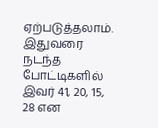ஏற்படுத்தலாம். இதுவரை நடந்த போட்டிகளில் இவர் 41, 20, 15, 28 என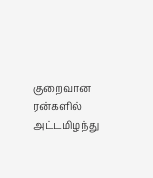குறைவான ரன்களில் அட்டமிழந்து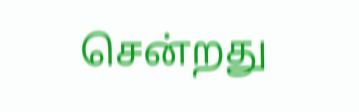சென்றது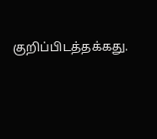குறிப்பிடத்தக்கது.